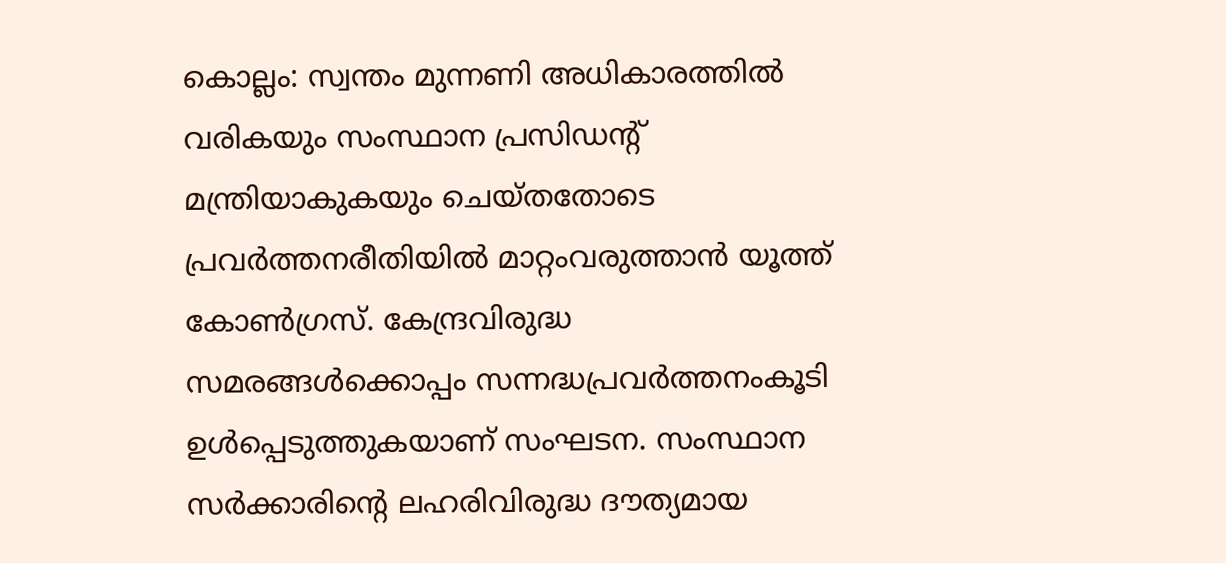കൊല്ലം: സ്വന്തം മുന്നണി അധികാരത്തിൽ വരികയും സംസ്ഥാന പ്രസിഡന്റ് മന്ത്രിയാകുകയും ചെയ്തതോടെ പ്രവർത്തനരീതിയിൽ മാറ്റംവരുത്താൻ യൂത്ത് കോൺഗ്രസ്. കേന്ദ്രവിരുദ്ധ സമരങ്ങൾക്കൊപ്പം സന്നദ്ധപ്രവർത്തനംകൂടി ഉൾപ്പെടുത്തുകയാണ് സംഘടന. സംസ്ഥാന സർക്കാരിന്റെ ലഹരിവിരുദ്ധ ദൗത്യമായ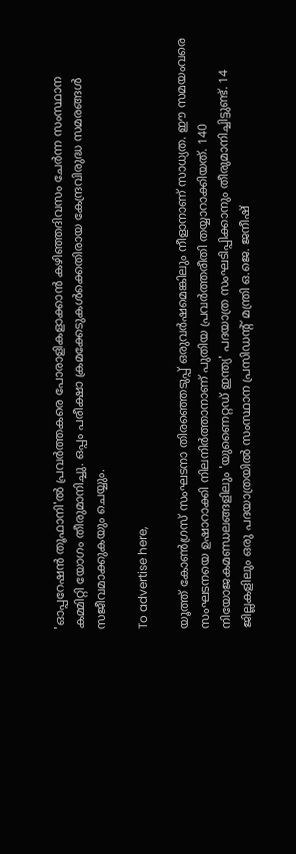'ഓപ്പറേഷൻ തൂഫാനി'ൽ പ്രവർത്തകരെ പോരാളികളാക്കാൻ കഴിഞ്ഞദിവസം ചേർന്ന സംസ്ഥാന കമ്മിറ്റി യോഗം തീരുമാനിച്ചു. ഒപ്പം പരീക്ഷാ ക്രമക്കേടുകൾക്കെതിരായ കേന്ദ്രവിരുദ്ധ സമരങ്ങൾ സജീവമാക്കുകയും ചെയ്യും.

To advertise here,

യൂത്ത് കോൺഗ്രസ് സംഘടനാ തിരഞ്ഞെടുപ്പ് ഒരുവർഷമെങ്കിലും നീളാനാണ് സാധ്യത. ഈ സമയംവരെ സംഘടനയെ ഉഷാറാക്കി നിലനിർത്താനാണ് പുതിയ പ്രവർത്തരീതി തയ്യാറാക്കിയത്. 140 നിയോജകമണ്ഡലങ്ങളിലും 'യുണൈറ്റഡ് ഇന്ത്യ' പദയാത്ര സംഘടിപ്പിക്കാനും തീരുമാനിച്ചിട്ടുണ്ട്. 14 ജില്ലകളിലും ഒരു പദയാത്രയിൽ സംസ്ഥാന പ്രസിഡന്റ് മന്ത്രി ഒ.ജെ. ജനീഷ്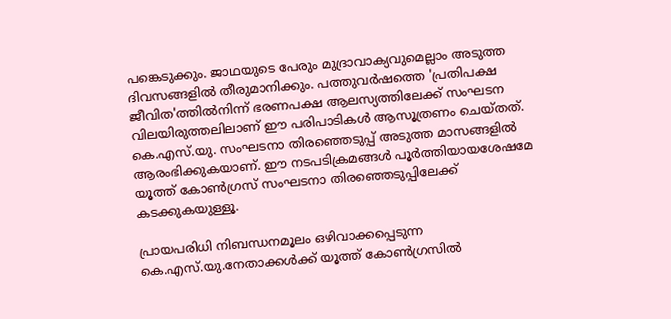പങ്കെടുക്കും. ജാഥയുടെ പേരും മുദ്രാവാക്യവുമെല്ലാം അടുത്ത ദിവസങ്ങളിൽ തീരുമാനിക്കും. പത്തുവർഷത്തെ 'പ്രതിപക്ഷ ജീവിത'ത്തിൽനിന്ന് ഭരണപക്ഷ ആലസ്യത്തിലേക്ക് സംഘടന വിലയിരുത്തലിലാണ് ഈ പരിപാടികൾ ആസൂത്രണം ചെയ്തത്. കെ.എസ്.യു. സംഘടനാ തിരഞ്ഞെടുപ്പ് അടുത്ത മാസങ്ങളിൽ ആരംഭിക്കുകയാണ്. ഈ നടപടിക്രമങ്ങൾ പൂർത്തിയായശേഷമേ യൂത്ത് കോൺഗ്രസ് സംഘടനാ തിരഞ്ഞെടുപ്പിലേക്ക് കടക്കുകയുള്ളൂ.

പ്രായപരിധി നിബന്ധനമൂലം ഒഴിവാക്കപ്പെടുന്ന കെ.എസ്.യു.നേതാക്കൾക്ക് യൂത്ത് കോൺഗ്രസിൽ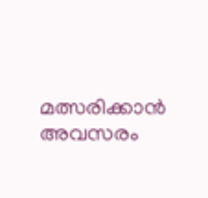മത്സരിക്കാൻ അവസരം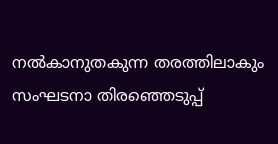നൽകാനുതകുന്ന തരത്തിലാകും സംഘടനാ തിരഞ്ഞെടുപ്പ്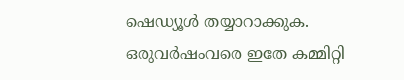ഷെഡ്യൂൾ തയ്യാറാക്കുക. ഒരുവർഷംവരെ ഇതേ കമ്മിറ്റി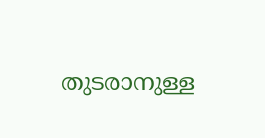തുടരാനുള്ള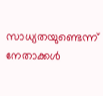സാധ്യതയുണ്ടെന്ന് നേതാക്കൾ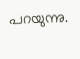പറയുന്നു.